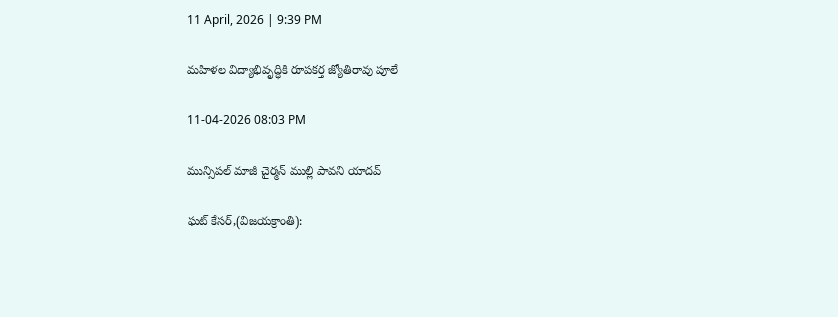11 April, 2026 | 9:39 PM

మహిళల విద్యాభివృద్ధికి రూపకర్త జ్యోతిరావు పూలే

11-04-2026 08:03 PM

మున్సిపల్ మాజీ చైర్మన్ ముల్లి పావని యాదవ్

ఘట్ కేసర్,(విజయక్రాంతి):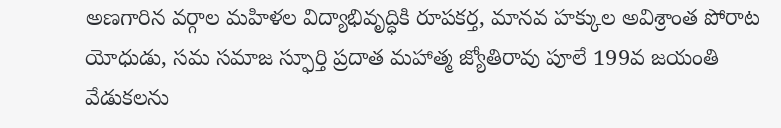అణగారిన వర్గాల మహిళల విద్యాభివృద్ధికి రూపకర్త, మానవ హక్కుల అవిశ్రాంత పోరాట యోధుడు, సమ సమాజ స్ఫూర్తి ప్రదాత మహాత్మ జ్యోతిరావు పూలే 199వ జయంతి వేడుకలను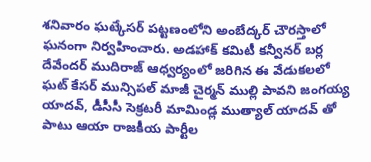శనివారం ఘట్కేసర్ పట్టణంలోని అంబేద్కర్ చౌరస్తాలో ఘనంగా నిర్వహించారు. అడహాక్ కమిటీ కన్వీనర్ బర్ల దేవేందర్ ముదిరాజ్ ఆధ్వర్యంలో జరిగిన ఈ వేడుకలలో ఘట్ కేసర్ మున్సిపల్ మాజీ చైర్మన్ ముల్లి పావని జంగయ్య యాదవ్, డీసీసీ సెక్రటరీ మామిండ్ల ముత్యాల్ యాదవ్ తో పాటు ఆయా రాజకీయ పార్టీల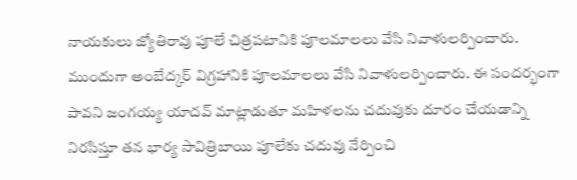నాయకులు జ్యోతిరావు పూలే చిత్రపటానికి పూలమాలలు వేసి నివాళులర్పించారు. ముందుగా అంబేద్కర్ విగ్రహానికి పూలమాలలు వేసి నివాళులర్పించారు. ఈ సందర్భంగా పావని జంగయ్య యాదవ్ మాట్లాడుతూ మహిళలను చదువుకు దూరం చేయడాన్ని నిరసిస్తూ తన భార్య సావిత్రిబాయి పూలేకు చదువు నేర్పించి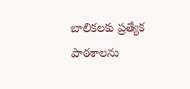బాలికలకు ప్రత్యేక పాఠశాలను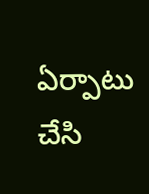ఏర్పాటు చేసి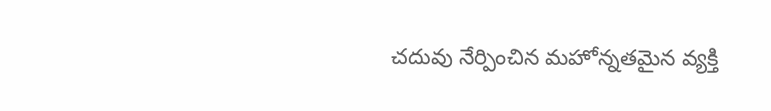చదువు నేర్పించిన మహోన్నతమైన వ్యక్తి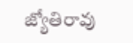జ్యోతిరావు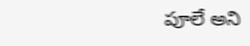పూలే అని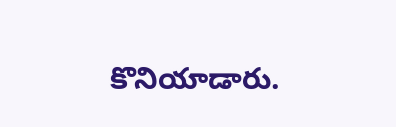కొనియాడారు.